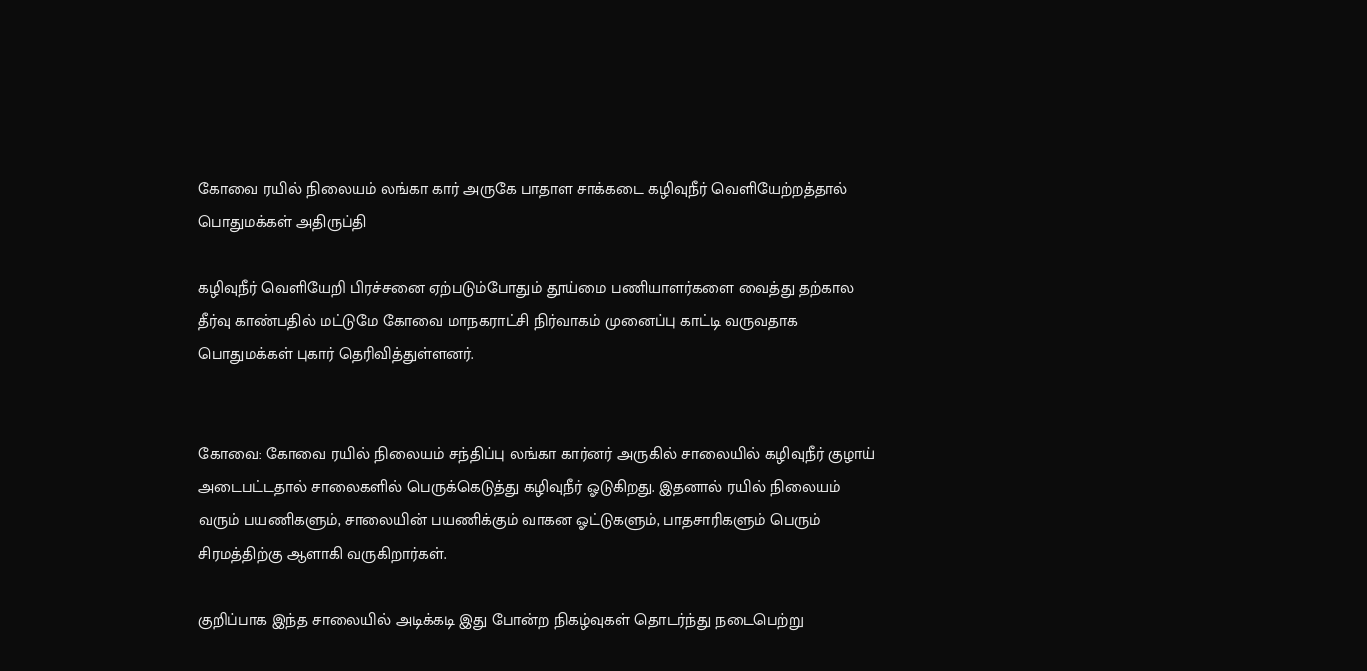கோவை ரயில் நிலையம் லங்கா கார் அருகே பாதாள சாக்கடை கழிவுநீர் வெளியேற்றத்தால் பொதுமக்கள் அதிருப்தி

கழிவுநீர் வெளியேறி பிரச்சனை ஏற்படும்போதும் தூய்மை பணியாளர்களை வைத்து தற்கால தீர்வு காண்பதில் மட்டுமே கோவை மாநகராட்சி நிர்வாகம் முனைப்பு காட்டி வருவதாக பொதுமக்கள் புகார் தெரிவித்துள்ளனர்.


கோவை: கோவை ரயில் நிலையம் சந்திப்பு லங்கா கார்னர் அருகில் சாலையில் கழிவுநீர் குழாய் அடைபட்டதால் சாலைகளில் பெருக்கெடுத்து கழிவுநீர் ஓடுகிறது. இதனால் ரயில் நிலையம் வரும் பயணிகளும், சாலையின் பயணிக்கும் வாகன ஓட்டுகளும், பாதசாரிகளும் பெரும் சிரமத்திற்கு ஆளாகி வருகிறார்கள்.

குறிப்பாக இந்த சாலையில் அடிக்கடி இது போன்ற நிகழ்வுகள் தொடர்ந்து நடைபெற்று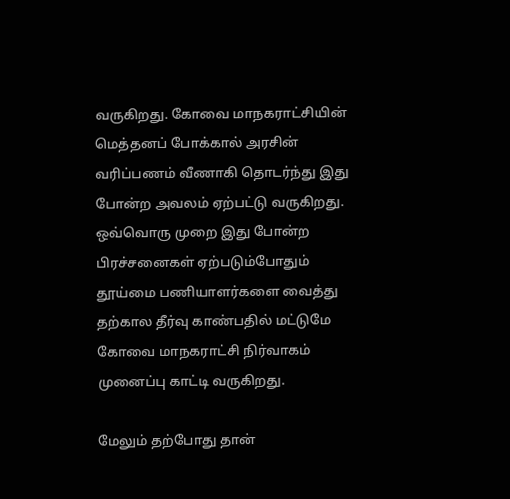வருகிறது. கோவை மாநகராட்சியின் மெத்தனப் போக்கால் அரசின் வரிப்பணம் வீணாகி தொடர்ந்து இது போன்ற அவலம் ஏற்பட்டு வருகிறது. ஒவ்வொரு முறை இது போன்ற பிரச்சனைகள் ஏற்படும்போதும் தூய்மை பணியாளர்களை வைத்து தற்கால தீர்வு காண்பதில் மட்டுமே கோவை மாநகராட்சி நிர்வாகம் முனைப்பு காட்டி வருகிறது.

மேலும் தற்போது தான்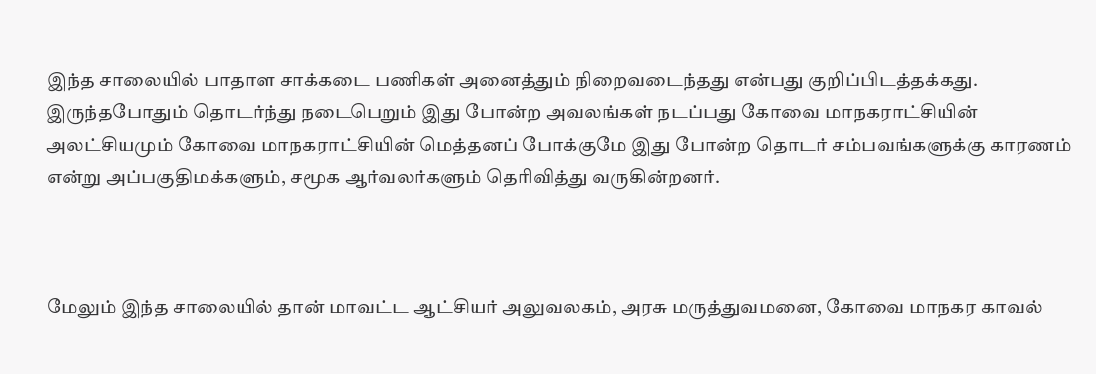இந்த சாலையில் பாதாள சாக்கடை பணிகள் அனைத்தும் நிறைவடைந்தது என்பது குறிப்பிடத்தக்கது. இருந்தபோதும் தொடர்ந்து நடைபெறும் இது போன்ற அவலங்கள் நடப்பது கோவை மாநகராட்சியின் அலட்சியமும் கோவை மாநகராட்சியின் மெத்தனப் போக்குமே இது போன்ற தொடர் சம்பவங்களுக்கு காரணம் என்று அப்பகுதிமக்களும், சமூக ஆர்வலர்களும் தெரிவித்து வருகின்றனர்.



மேலும் இந்த சாலையில் தான் மாவட்ட ஆட்சியர் அலுவலகம், அரசு மருத்துவமனை, கோவை மாநகர காவல்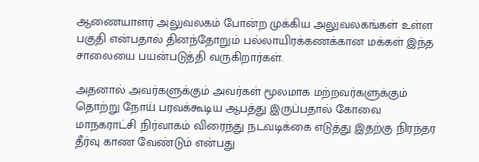ஆணையாளர் அலுவலகம் போன்ற முக்கிய அலுவலகங்கள் உள்ள பகுதி என்பதால் தினந்தோறும் பல்லாயிரக்கணக்கான மக்கள் இந்த சாலையை பயன்படுத்தி வருகிறார்கள்.

அதனால் அவர்களுக்கும் அவர்கள் மூலமாக மற்றவர்களுக்கும் தொற்று நோய் பரவக்கூடிய ஆபத்து இருப்பதால் கோவை மாநகராட்சி நிர்வாகம் விரைந்து நடவடிக்கை எடுத்து இதற்கு நிரந்தர தீர்வு காண வேண்டும் என்பது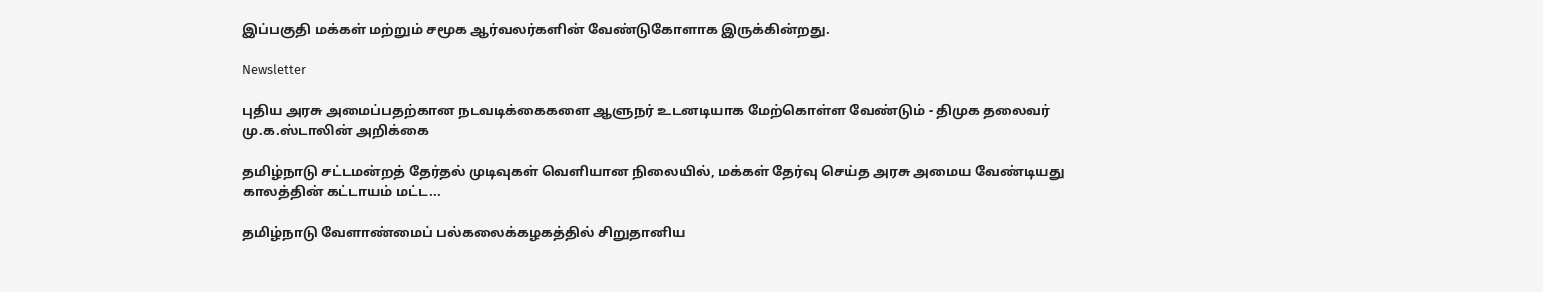இப்பகுதி மக்கள் மற்றும் சமூக ஆர்வலர்களின் வேண்டுகோளாக இருக்கின்றது.

Newsletter

புதிய அரசு அமைப்பதற்கான நடவடிக்கைகளை ஆளுநர் உடனடியாக மேற்கொள்ள வேண்டும் - திமுக தலைவர் மு.க.ஸ்டாலின் அறிக்கை

தமிழ்நாடு சட்டமன்றத் தேர்தல் முடிவுகள் வெளியான நிலையில், மக்கள் தேர்வு செய்த அரசு அமைய வேண்டியது காலத்தின் கட்டாயம் மட்ட...

தமிழ்நாடு வேளாண்மைப் பல்கலைக்கழகத்தில் சிறுதானிய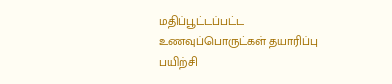மதிப்பூட்டப்பட்ட உணவுப்பொருட்கள் தயாரிப்பு பயிற்சி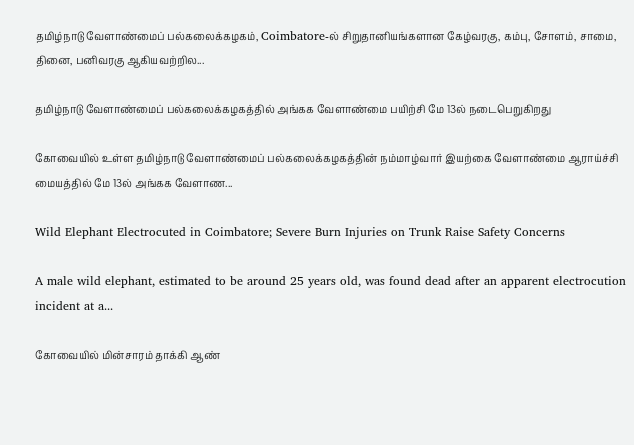தமிழ்நாடு வேளாண்மைப் பல்கலைக்கழகம், Coimbatore-ல் சிறுதானியங்களான கேழ்வரகு, கம்பு, சோளம், சாமை, தினை, பனிவரகு ஆகியவற்றில...

தமிழ்நாடு வேளாண்மைப் பல்கலைக்கழகத்தில் அங்கக வேளாண்மை பயிற்சி மே 13ல் நடைபெறுகிறது

கோவையில் உள்ள தமிழ்நாடு வேளாண்மைப் பல்கலைக்கழகத்தின் நம்மாழ்வார் இயற்கை வேளாண்மை ஆராய்ச்சி மையத்தில் மே 13ல் அங்கக வேளாண...

Wild Elephant Electrocuted in Coimbatore; Severe Burn Injuries on Trunk Raise Safety Concerns

A male wild elephant, estimated to be around 25 years old, was found dead after an apparent electrocution incident at a...

கோவையில் மின்சாரம் தாக்கி ஆண்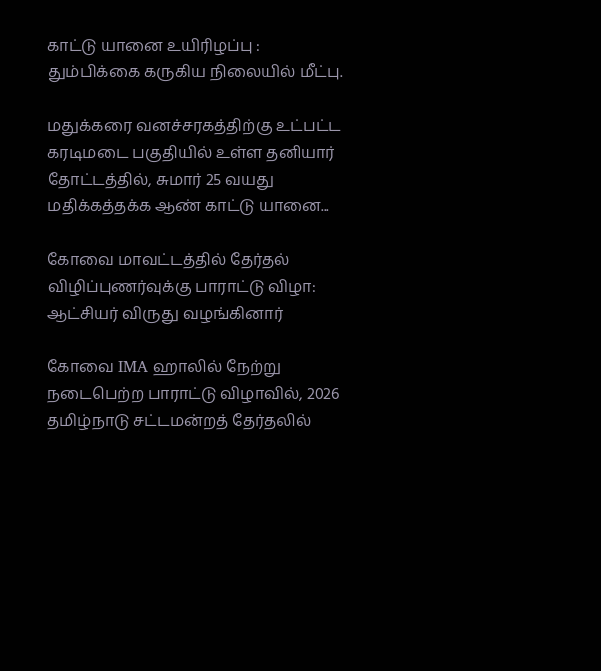காட்டு யானை உயிரிழப்பு : தும்பிக்கை கருகிய நிலையில் மீட்பு.

மதுக்கரை வனச்சரகத்திற்கு உட்பட்ட கரடிமடை பகுதியில் உள்ள தனியார் தோட்டத்தில், சுமார் 25 வயது மதிக்கத்தக்க ஆண் காட்டு யானை...

கோவை மாவட்டத்தில் தேர்தல் விழிப்புணர்வுக்கு பாராட்டு விழா: ஆட்சியர் விருது வழங்கினார்

கோவை IMA ஹாலில் நேற்று நடைபெற்ற பாராட்டு விழாவில், 2026 தமிழ்நாடு சட்டமன்றத் தேர்தலில்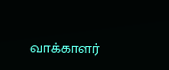வாக்காளர்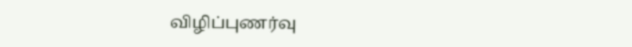விழிப்புணர்வு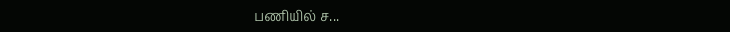பணியில் ச...